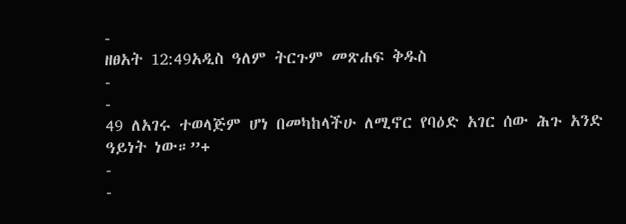-
ዘፀአት 12:49አዲስ ዓለም ትርጉም መጽሐፍ ቅዱስ
-
-
49 ለአገሩ ተወላጅም ሆነ በመካከላችሁ ለሚኖር የባዕድ አገር ሰው ሕጉ አንድ ዓይነት ነው።”+
-
-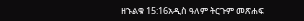ዘኁልቁ 15:16አዲስ ዓለም ትርጉም መጽሐፍ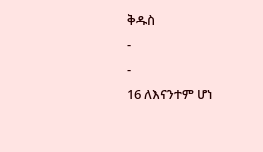ቅዱስ
-
-
16 ለእናንተም ሆነ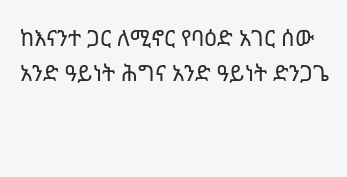ከእናንተ ጋር ለሚኖር የባዕድ አገር ሰው አንድ ዓይነት ሕግና አንድ ዓይነት ድንጋጌ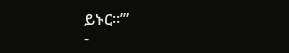ይኑር።’”
-